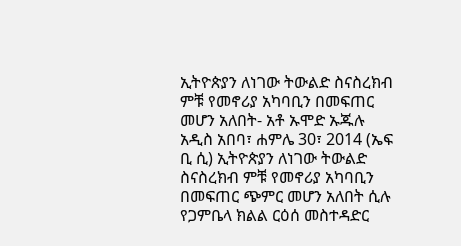ኢትዮጵያን ለነገው ትውልድ ስናስረክብ ምቹ የመኖሪያ አካባቢን በመፍጠር መሆን አለበት- አቶ ኡሞድ ኡጁሉ
አዲስ አበባ፣ ሐምሌ 30፣ 2014 (ኤፍ ቢ ሲ) ኢትዮጵያን ለነገው ትውልድ ስናስረክብ ምቹ የመኖሪያ አካባቢን በመፍጠር ጭምር መሆን አለበት ሲሉ የጋምቤላ ክልል ርዕሰ መስተዳድር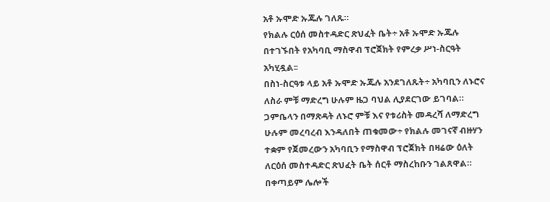አቶ ኡሞድ ኡጁሉ ገለጹ።
የክልሉ ርዕሰ መስተዳድር ጽህፈት ቤት÷ አቶ ኡሞድ ኡጁሉ በተገኙበት የአካባቢ ማስዋብ ፕሮጀክት የምረቃ ሥነ-ስርዓት አካሂዷል፡፡
በስነ-ስርዓቱ ላይ አቶ ኡሞድ ኡጁሉ አንደገለጹት÷ አካባቢን ለኑሮና ለስራ ምቹ ማድረግ ሁሉም ዜጋ ባህል ሊያደርገው ይገባል።
ጋምቤላን በማጽዳት ለኑሮ ምቹ እና የቱሪስት መዳረሻ ለማድረግ ሁሉም መረባረብ እንዳለበት ጠቁመው÷ የክልሉ መገናኛ ብዙሃን ተቋም የጀመረውን አካባቢን የማስዋብ ፕሮጀክት በዛሬው ዕለት ለርዕሰ መስተዳድር ጽህፈት ቤት ሰርቶ ማስረከቡን ገልጸዋል።
በቀጣይም ሌሎች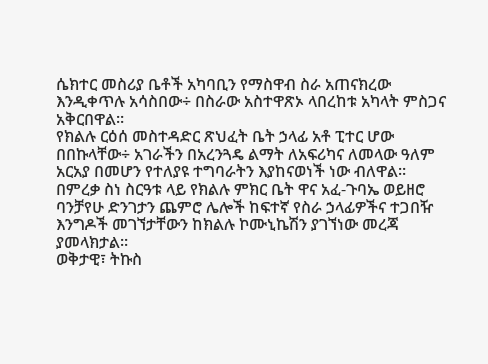ሴክተር መስሪያ ቤቶች አካባቢን የማስዋብ ስራ አጠናክረው እንዲቀጥሉ አሳስበው÷ በስራው አስተዋጽኦ ላበረከቱ አካላት ምስጋና አቅርበዋል።
የክልሉ ርዕሰ መስተዳድር ጽህፈት ቤት ኃላፊ አቶ ፒተር ሆው በበኩላቸው÷ አገራችን በአረንጓዴ ልማት ለአፍሪካና ለመላው ዓለም አርአያ በመሆን የተለያዩ ተግባራትን እያከናወነች ነው ብለዋል።
በምረቃ ስነ ስርዓቱ ላይ የክልሉ ምክር ቤት ዋና አፈ-ጉባኤ ወይዘሮ ባንቻየሁ ድንገታን ጨምሮ ሌሎች ከፍተኛ የስራ ኃላፊዎችና ተጋበዥ እንግዶች መገኘታቸውን ከክልሉ ኮሙኒኬሽን ያገኘነው መረጃ ያመላክታል፡፡
ወቅታዊ፣ ትኩስ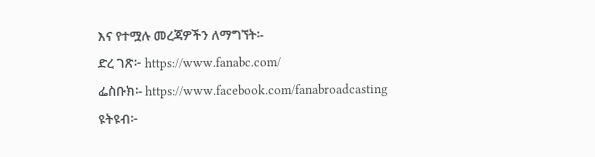እና የተሟሉ መረጃዎችን ለማግኘት፡-
ድረ ገጽ፦ https://www.fanabc.com/
ፌስቡክ፡- https://www.facebook.com/fanabroadcasting
ዩትዩብ፦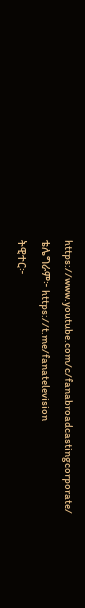https://www.youtube.com/c/fanabroadcastingcorporate/
ቴሌግራም፦ https://t.me/fanatelevision
ትዊተር፦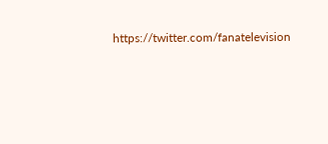https://twitter.com/fanatelevision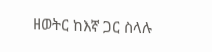ዘወትር ከእኛ ጋር ስላሉ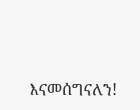እናመሰግናለን!